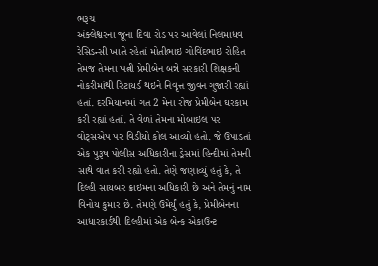ભરૂચ
અંક્લેશ્વરના જૂના દિવા રોડ પર આવેલાં નિલમાધવ રેસિડન્સી ખાતે રહેતાં મોતીભાઇ ગોવિંદભાઇ રોહિત તેમજ તેમના પત્ની પ્રેમીબેન બન્ને સરકારી શિક્ષકની નોકરીમાંથી રિટાયર્ડ થઇને નિવૃત્ત જીવન ગુજારી રહ્યાં હતાં. દરમિયાનમાં ગત 2 મેના રોજ પ્રેમીબેન ઘરકામ કરી રહ્યાં હતાં. તે વેળાં તેમના મોબાઇલ પર વોટ્સએપ પર વિડીયો કોલ આવ્યો હતો. જે ઉપાડતાં એક પુરૂષ પોલીસ અધિકારીના ડ્રેસમાં હિન્દીમાં તેમની સાથે વાત કરી રહ્યો હતો. તેણે જણાવ્યું હતું કે, તે દિલ્હી સાયબર ક્રાઇમના અધિકારી છે અને તેમનું નામ વિનોય કુમાર છે. તેમણે ઉમેર્યું હતું કે, પ્રેમીબેનના આધારકાર્ડથી દિલ્હીમાં એક બેન્ક એકાઉન્ટ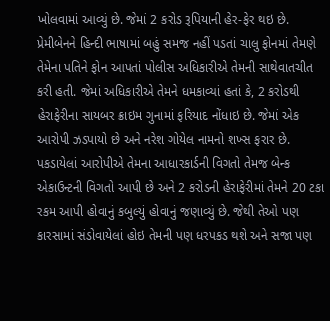ખોલવામાં આવ્યું છે. જેમાં 2 કરોડ રૂપિયાની હેર-ફેર થઇ છે. પ્રેમીબેનને હિન્દી ભાષામાં બહું સમજ નહીં પડતાં ચાલુ ફોનમાં તેમણે તેમેના પતિને ફોન આપતાં પોલીસ અધિકારીએ તેમની સાથેવાતચીત કરી હતી. જેમાં અધિકારીએ તેમને ધમકાવ્યાં હતાં કે, 2 કરોડથી હેરાફેરીના સાયબર ક્રાઇમ ગુનામાં ફરિયાદ નોંધાઇ છે. જેમાં એક આરોપી ઝડપાયો છે અને નરેશ ગોયેલ નામનો શખ્સ ફરાર છે. પકડાયેલાં આરોપીએ તેમના આધારકાર્ડની વિગતો તેમજ બેન્ક એકાઉન્ટની વિગતો આપી છે અને 2 કરોડની હેરાફેરીમાં તેમને 20 ટકા રકમ આપી હોવાનું કબુલ્યું હોવાનું જણાવ્યું છે. જેથી તેઓ પણ કારસામાં સંડોવાયેલાં હોઇ તેમની પણ ધરપકડ થશે અને સજા પણ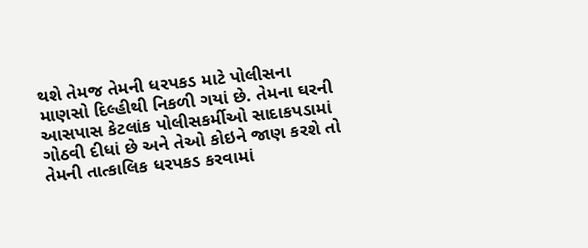થશે તેમજ તેમની ધરપકડ માટે પોલીસના માણસો દિલ્હીથી નિકળી ગયાં છે. તેમના ઘરની આસપાસ કેટલાંક પોલીસકર્મીઓ સાદાકપડામાં ગોઠવી દીધાં છે અને તેઓ કોઇને જાણ કરશે તો તેમની તાત્કાલિક ધરપકડ કરવામાં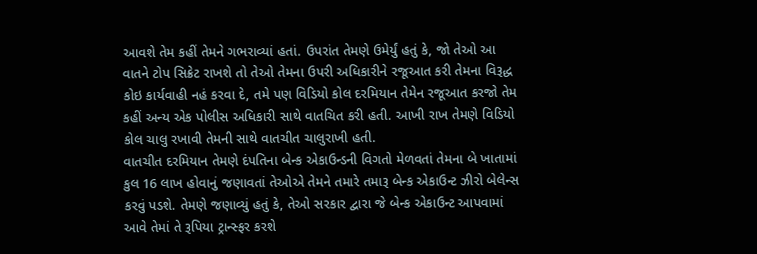આવશે તેમ કહીં તેમને ગભરાવ્યાં હતાં. ઉપરાંત તેમણે ઉમેર્યું હતું કે, જો તેઓ આ વાતને ટોપ સિક્રેટ રાખશે તો તેઓ તેમના ઉપરી અધિકારીને રજૂઆત કરી તેમના વિરૂદ્ધ કોઇ કાર્યવાહી નહં કરવા દે, તમે પણ વિડિયો કોલ દરમિયાન તેમેન રજૂઆત કરજો તેમ કહીં અન્ય એક પોલીસ અધિકારી સાથે વાતચિત કરી હતી. આખી રાખ તેમણે વિડિયો કોલ ચાલુ રખાવી તેમની સાથે વાતચીત ચાલુરાખી હતી.
વાતચીત દરમિયાન તેમણે દંપતિના બેન્ક એકાઉન્ડની વિગતો મેળવતાં તેમના બે ખાતામાં કુલ 16 લાખ હોવાનું જણાવતાં તેઓએ તેમને તમારે તમારૂ બેન્ક એકાઉન્ટ ઝીરો બેલેન્સ કરવું પડશે. તેમણે જણાવ્યું હતું કે, તેઓ સરકાર દ્વારા જે બેન્ક એકાઉન્ટ આપવામાં આવે તેમાં તે રૂપિયા ટ્રાન્સ્ફર કરશે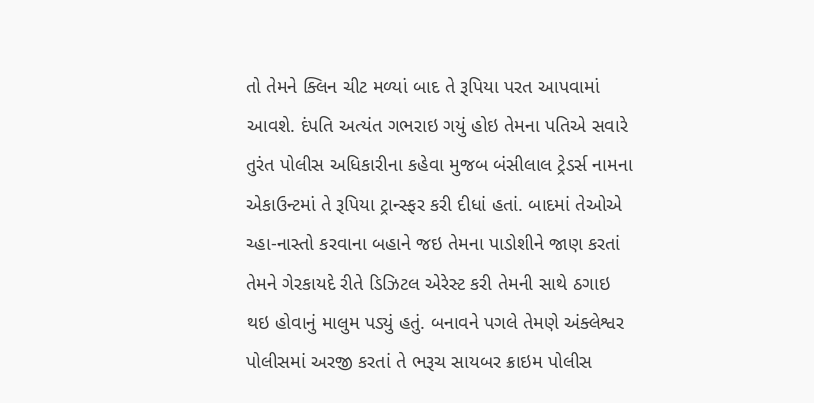તો તેમને ક્લિન ચીટ મળ્યાં બાદ તે રૂપિયા પરત આપવામાં આવશે. દંપતિ અત્યંત ગભરાઇ ગયું હોઇ તેમના પતિએ સવારે તુરંત પોલીસ અધિકારીના કહેવા મુજબ બંસીલાલ ટ્રેડર્સ નામના એકાઉન્ટમાં તે રૂપિયા ટ્રાન્સ્ફર કરી દીધાં હતાં. બાદમાં તેઓએ ચ્હા-નાસ્તો કરવાના બહાને જઇ તેમના પાડોશીને જાણ કરતાં તેમને ગેરકાયદે રીતે ડિઝિટલ એરેસ્ટ કરી તેમની સાથે ઠગાઇ થઇ હોવાનું માલુમ પડ્યું હતું. બનાવને પગલે તેમણે અંક્લેશ્વર પોલીસમાં અરજી કરતાં તે ભરૂચ સાયબર ક્રાઇમ પોલીસ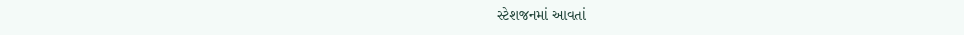સ્ટેશજનમાં આવતાં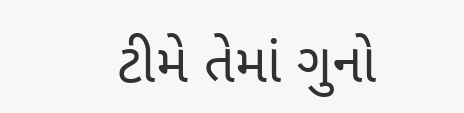ટીમે તેમાં ગુનો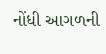નોંધી આગળની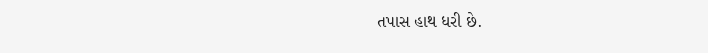તપાસ હાથ ધરી છે.